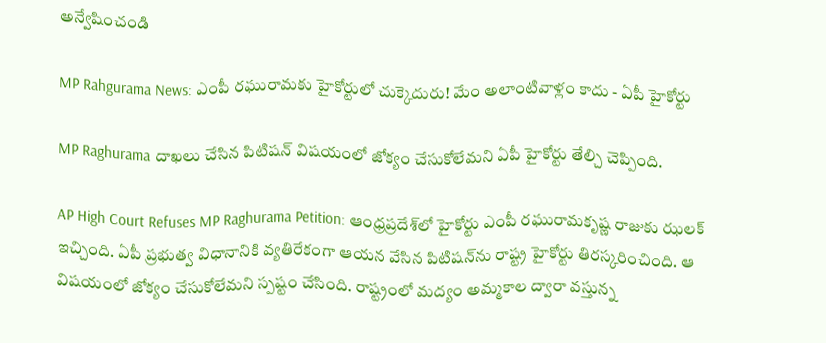అన్వేషించండి

MP Rahgurama News: ఎంపీ రఘురామకు హైకోర్టులో చుక్కెదురు! మేం అలాంటివాళ్లం కాదు - ఏపీ హైకోర్టు

MP Raghurama దాఖలు చేసిన పిటిషన్ విషయంలో జోక్యం చేసుకోలేమని ఏపీ హైకోర్టు తేల్చి చెప్పింది.

AP High Court Refuses MP Raghurama Petition: ఆంధ్రప్రదేశ్‌లో హైకోర్టు ఎంపీ రఘురామకృష్ణ రాజుకు ఝలక్ ఇచ్చింది. ఏపీ ప్రభుత్వ విధానానికి వ్యతిరేకంగా ఆయన వేసిన పిటిషన్‌ను రాష్ట్ర హైకోర్టు తిరస్కరించింది. ఆ విషయంలో జోక్యం చేసుకోలేమని స్పష్టం చేసింది. రాష్ట్రంలో మద్యం అమ్మకాల ద్వారా వస్తున్న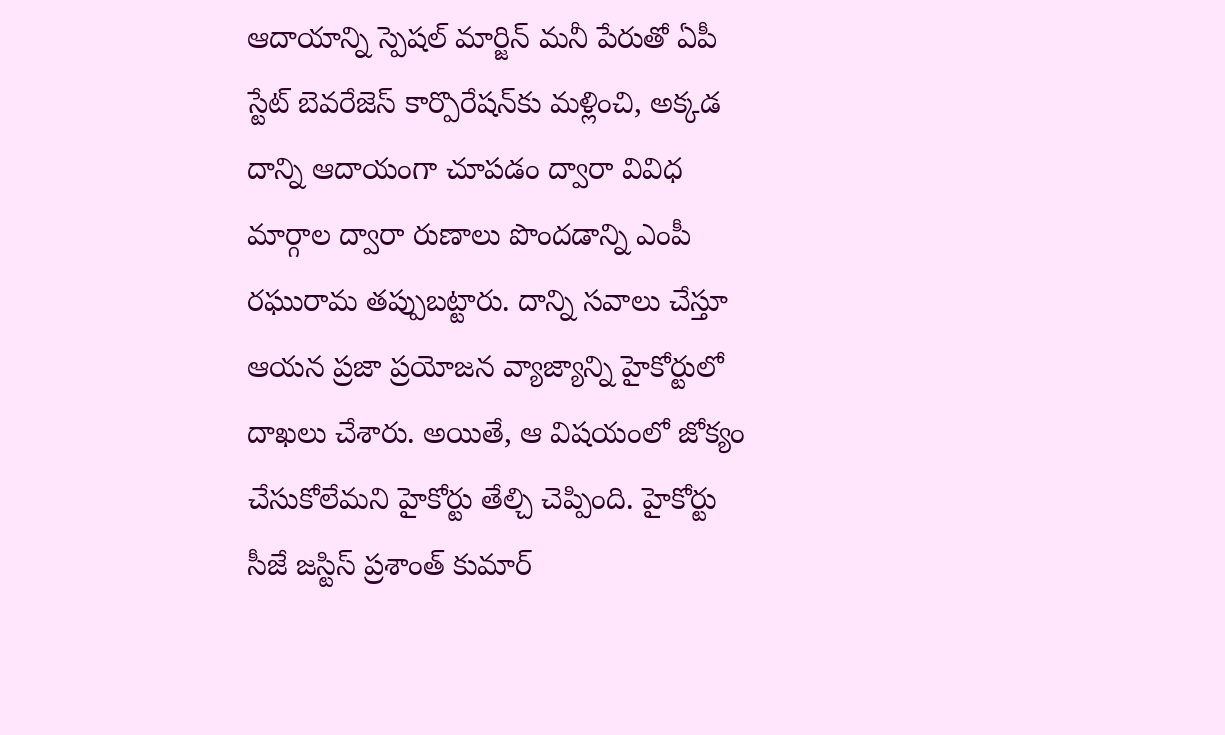ఆదాయాన్ని స్పెషల్ మార్జిన్‌ మనీ పేరుతో ఏపీ స్టేట్ బెవరేజెస్‌ కార్పొరేషన్‌కు మళ్లించి, అక్కడ దాన్ని ఆదాయంగా చూపడం ద్వారా వివిధ మార్గాల ద్వారా రుణాలు పొందడాన్ని ఎంపీ రఘురామ తప్పుబట్టారు. దాన్ని సవాలు చేస్తూ ఆయన ప్రజా ప్రయోజన వ్యాజ్యాన్ని హైకోర్టులో దాఖలు చేశారు. అయితే, ఆ విషయంలో జోక్యం చేసుకోలేమని హైకోర్టు తేల్చి చెప్పింది. హైకోర్టు సీజే జస్టిస్‌ ప్రశాంత్‌ కుమార్‌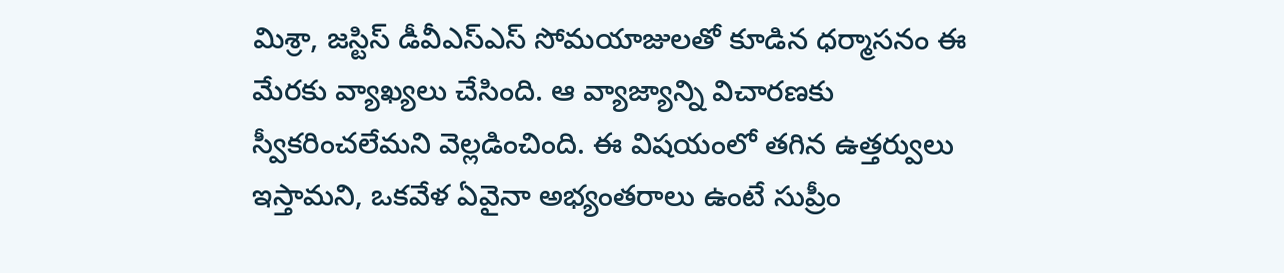మిశ్రా, జస్టిస్‌ డీవీఎస్‌ఎస్‌ సోమయాజులతో కూడిన ధర్మాసనం ఈ మేరకు వ్యాఖ్యలు చేసింది. ఆ వ్యాజ్యాన్ని విచారణకు స్వీకరించలేమని వెల్లడించింది. ఈ విషయంలో తగిన ఉత్తర్వులు ఇస్తామని, ఒకవేళ ఏవైనా అభ్యంతరాలు ఉంటే సుప్రీం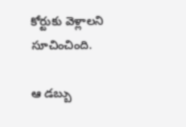కోర్టుకు వెళ్లాలని సూచించింది.

ఆ డబ్బు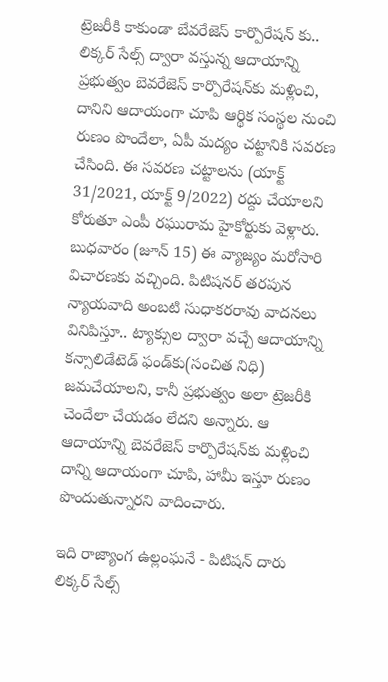ట్రెజరీకి కాకుండా బేవరేజెస్ కార్పొరేషన్ కు..
లిక్కర్ సేల్స్ ద్వారా వస్తున్న ఆదాయాన్ని ప్రభుత్వం బెవరేజెస్‌ కార్పొరేషన్‌కు మళ్లించి, దానిని ఆదాయంగా చూపి ఆర్థిక సంస్థల నుంచి రుణం పొందేలా, ఏపీ మద్యం చట్టానికి సవరణ చేసింది. ఈ సవరణ చట్టాలను (యాక్ట్‌ 31/2021, యాక్ట్‌ 9/2022) రద్దు చేయాలని కోరుతూ ఎంపీ రఘురామ హైకోర్టుకు వెళ్లారు. బుధవారం (జూన్ 15) ఈ వ్యాజ్యం మరోసారి విచారణకు వచ్చింది. పిటిషనర్ తరపున న్యాయవాది అంబటి సుధాకరరావు వాదనలు వినిపిస్తూ.. ట్యాక్సుల ద్వారా వచ్చే ఆదాయాన్ని కన్సాలిడేటెడ్‌ ఫండ్‌కు(సంచిత నిధి) జమచేయాలని, కానీ ప్రభుత్వం అలా ట్రెజరీకి చెందేలా చేయడం లేదని అన్నారు. ఆ ఆదాయాన్ని బెవరేజెస్‌ కార్పొరేషన్‌కు మళ్లించి దాన్ని ఆదాయంగా చూపి, హామీ ఇస్తూ రుణం పొందుతున్నారని వాదించారు.

ఇది రాజ్యాంగ ఉల్లంఘనే - పిటిషన్ దారు
లిక్కర్ సేల్స్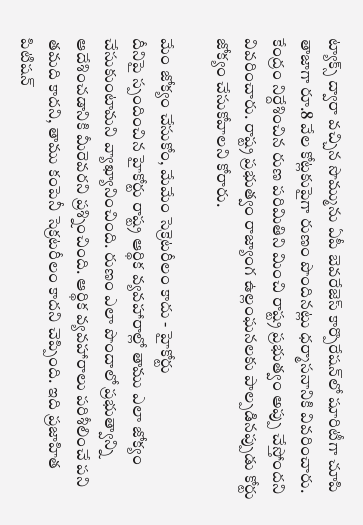ట్యాక్స్ ద్వారా వచ్చిన సొమ్మును ఏపీ బెవరేజెస్‌ కార్పొరేషన్‌‌లో షూరిటీగా చూపి తాజాగా రూ.8 వేల కోట్లకుపైగా రుణం పొందినట్లు ధర్మాసనానికి వివరించారు. కేంద్రం నిర్దేశించిన రుణ పరిమితిని మించి రాష్ట్ర ప్రభుత్వం అప్పు చేస్తోందని వివరించారు. రాష్ట్ర ప్రభుత్వం రాజ్యాంగ ఉల్లంఘనలకు పాల్పడినప్పుడు కోర్టు జోక్యం చేసుకోవాలని కోరారు.

మేం జోక్యం చేసుకోం, మేమేం సెక్రెటరీలం కాదు - హైకోర్టు
దీనిపై స్పందించిన హైకోర్టు రాష్ట్ర ఆర్థిక వ్యవహారాల్లో తాము ఎలా జోక్యం చేసుకుంటామని వ్యాఖ్యానించింది. రుణం ఎలా పొందాలో ప్రభుత్వాన్ని ఆదేశించడానికి మీరెవరని ప్రశ్నించింది. ఆర్థిక వ్యవహారాలు పరిశీలించే పని తమది కాదని, తాము కంపెనీ సెక్రటరీలం కాదని చెప్పింది. ఇది ప్రజాహిత పిటిషన్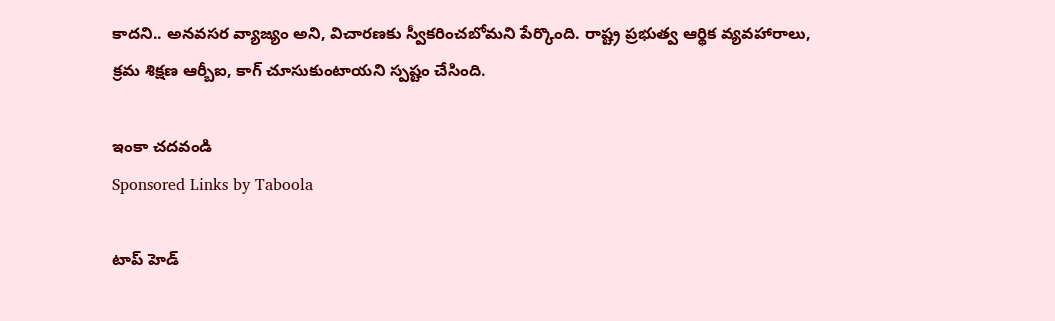కాదని.. అనవసర వ్యాజ్యం అని, విచారణకు స్వీకరించబోమని పేర్కొంది. రాష్ట్ర ప్రభుత్వ ఆర్థిక వ్యవహారాలు, క్రమ శిక్షణ ఆర్బీఐ, కాగ్‌ చూసుకుంటాయని స్పష్టం చేసింది.

ఇంకా చదవండి
Sponsored Links by Taboola

టాప్ హెడ్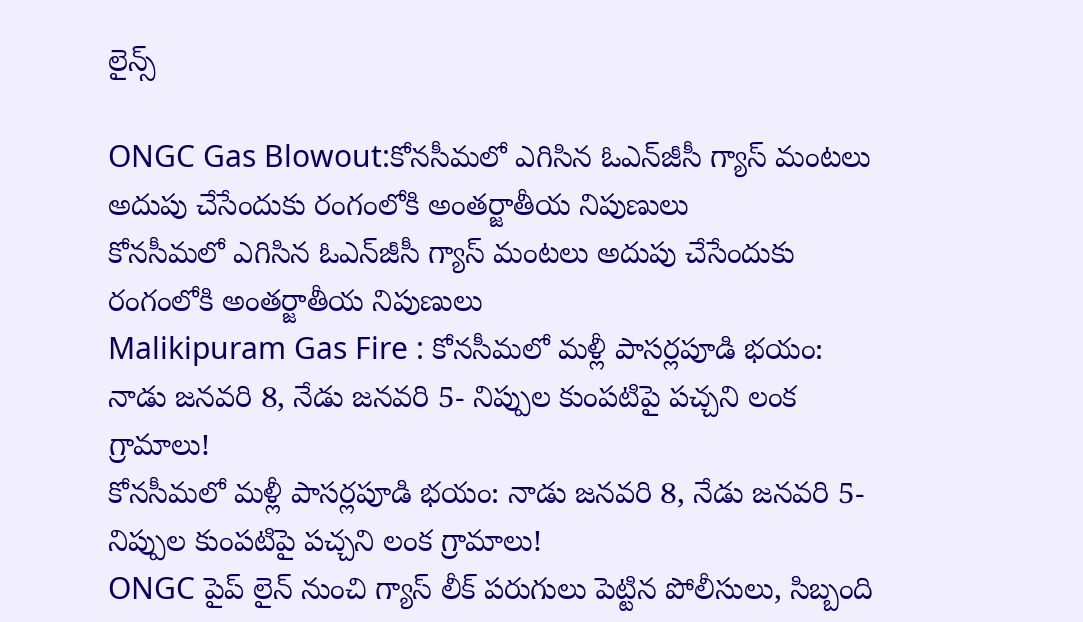లైన్స్

ONGC Gas Blowout:కోనసీమలో ఎగిసిన ఓఎన్‌జీసీ గ్యాస్‌ మంటలు అదుపు చేసేందుకు రంగంలోకి అంతర్జాతీయ నిపుణులు
కోనసీమలో ఎగిసిన ఓఎన్‌జీసీ గ్యాస్‌ మంటలు అదుపు చేసేందుకు రంగంలోకి అంతర్జాతీయ నిపుణులు
Malikipuram Gas Fire : కోనసీమలో మళ్లీ పాసర్లపూడి భయం: నాడు జనవరి 8, నేడు జనవరి 5- నిప్పుల కుంపటిపై పచ్చని లంక గ్రామాలు!
కోనసీమలో మళ్లీ పాసర్లపూడి భయం: నాడు జనవరి 8, నేడు జనవరి 5- నిప్పుల కుంపటిపై పచ్చని లంక గ్రామాలు!
ONGC పైప్ లైన్ నుంచి గ్యాస్ లీక్ పరుగులు పెట్టిన పోలీసులు, సిబ్బంది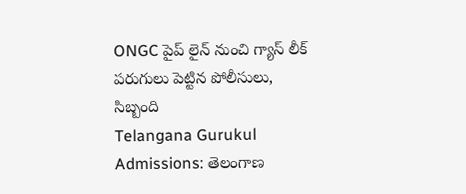ONGC పైప్ లైన్ నుంచి గ్యాస్ లీక్ పరుగులు పెట్టిన పోలీసులు, సిబ్బంది
Telangana Gurukul Admissions: తెలంగాణ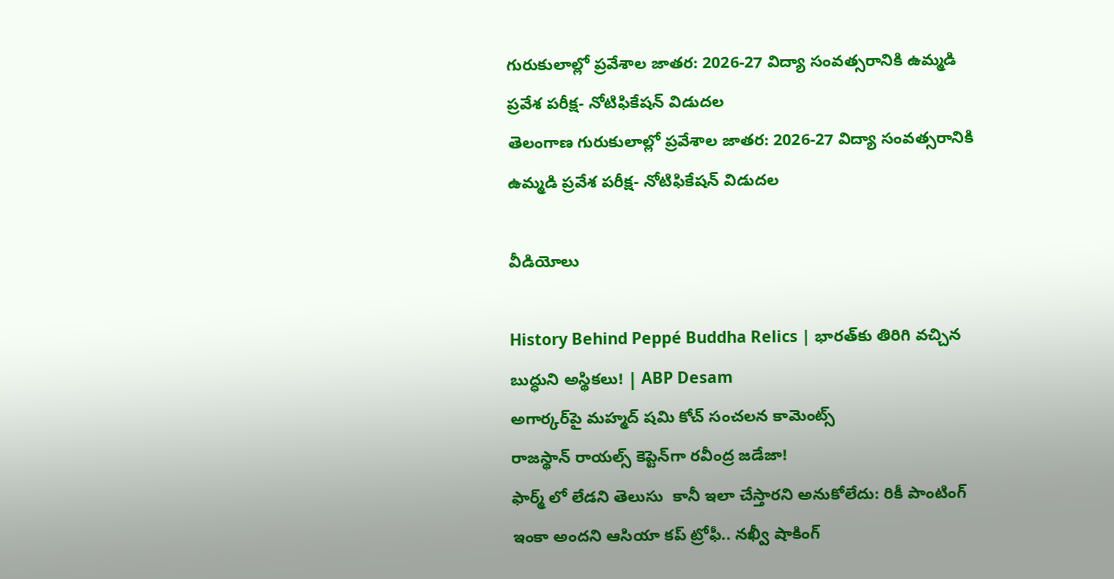గురుకులాల్లో ప్రవేశాల జాతర: 2026-27 విద్యా సంవత్సరానికి ఉమ్మడి ప్రవేశ పరీక్ష- నోటిఫికేషన్ విడుదల
తెలంగాణ గురుకులాల్లో ప్రవేశాల జాతర: 2026-27 విద్యా సంవత్సరానికి ఉమ్మడి ప్రవేశ పరీక్ష- నోటిఫికేషన్ విడుదల

వీడియోలు

History Behind Peppé Buddha Relics | భారత్‌కు తిరిగి వచ్చిన బుద్ధుని అస్థికలు! | ABP Desam
అగార్కర్‌పై మహ్మద్ షమి కోచ్ సంచలన కామెంట్స్
రాజస్థాన్ రాయల్స్ కెప్టెన్‌గా రవీంద్ర జడేజా!
ఫార్మ్ లో లేడని తెలుసు  కానీ ఇలా చేస్తారని అనుకోలేదు: రికీ పాంటింగ్
ఇంకా అందని ఆసియా కప్ ట్రోఫీ.. నఖ్వీ షాకింగ్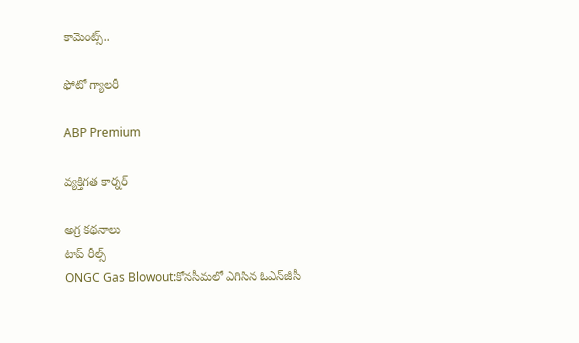కామెంట్స్..

ఫోటో గ్యాలరీ

ABP Premium

వ్యక్తిగత కార్నర్

అగ్ర కథనాలు
టాప్ రీల్స్
ONGC Gas Blowout:కోనసీమలో ఎగిసిన ఓఎన్‌జీసీ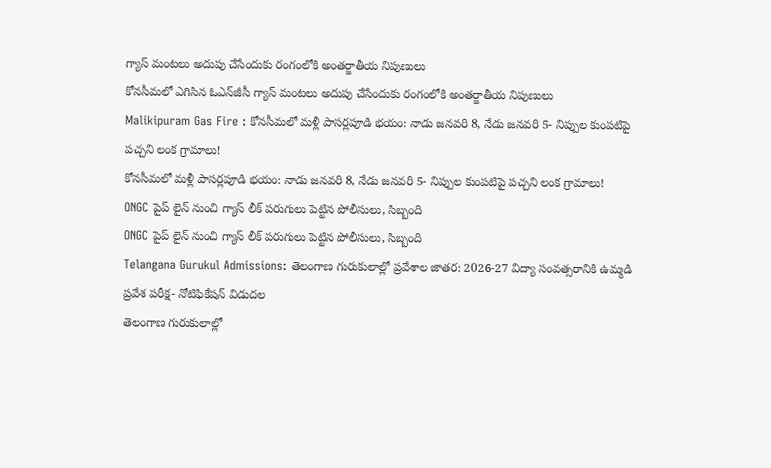గ్యాస్‌ మంటలు అదుపు చేసేందుకు రంగంలోకి అంతర్జాతీయ నిపుణులు
కోనసీమలో ఎగిసిన ఓఎన్‌జీసీ గ్యాస్‌ మంటలు అదుపు చేసేందుకు రంగంలోకి అంతర్జాతీయ నిపుణులు
Malikipuram Gas Fire : కోనసీమలో మళ్లీ పాసర్లపూడి భయం: నాడు జనవరి 8, నేడు జనవరి 5- నిప్పుల కుంపటిపై పచ్చని లంక గ్రామాలు!
కోనసీమలో మళ్లీ పాసర్లపూడి భయం: నాడు జనవరి 8, నేడు జనవరి 5- నిప్పుల కుంపటిపై పచ్చని లంక గ్రామాలు!
ONGC పైప్ లైన్ నుంచి గ్యాస్ లీక్ పరుగులు పెట్టిన పోలీసులు, సిబ్బంది
ONGC పైప్ లైన్ నుంచి గ్యాస్ లీక్ పరుగులు పెట్టిన పోలీసులు, సిబ్బంది
Telangana Gurukul Admissions: తెలంగాణ గురుకులాల్లో ప్రవేశాల జాతర: 2026-27 విద్యా సంవత్సరానికి ఉమ్మడి ప్రవేశ పరీక్ష- నోటిఫికేషన్ విడుదల
తెలంగాణ గురుకులాల్లో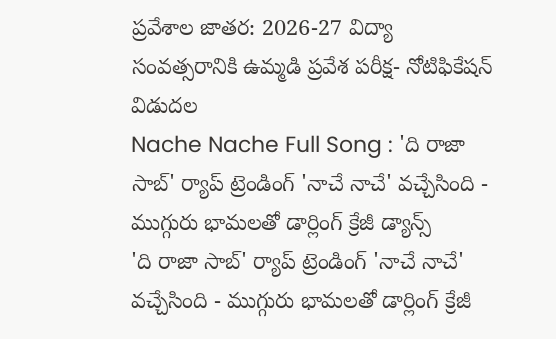ప్రవేశాల జాతర: 2026-27 విద్యా సంవత్సరానికి ఉమ్మడి ప్రవేశ పరీక్ష- నోటిఫికేషన్ విడుదల
Nache Nache Full Song : 'ది రాజా సాబ్' ర్యాప్ ట్రెండింగ్ 'నాచే నాచే' వచ్చేసింది - ముగ్గురు భామలతో డార్లింగ్ క్రేజీ డ్యాన్స్
'ది రాజా సాబ్' ర్యాప్ ట్రెండింగ్ 'నాచే నాచే' వచ్చేసింది - ముగ్గురు భామలతో డార్లింగ్ క్రేజీ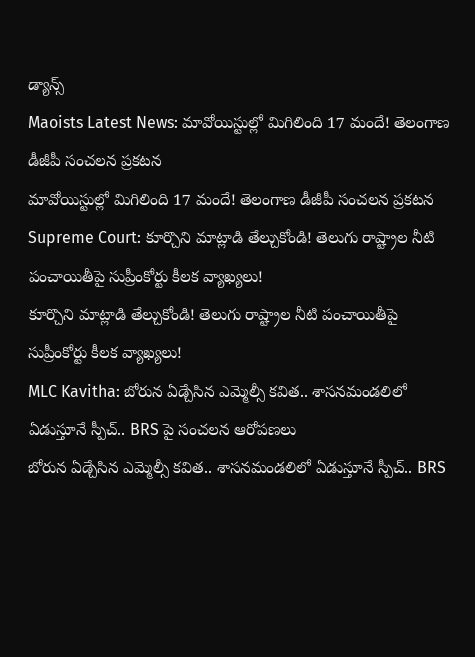డ్యాన్స్
Maoists Latest News: మావోయిస్టుల్లో మిగిలింది 17 మందే! తెలంగాణ డీజీపీ సంచలన ప్రకటన
మావోయిస్టుల్లో మిగిలింది 17 మందే! తెలంగాణ డీజీపీ సంచలన ప్రకటన
Supreme Court: కూర్చొని మాట్లాడి తేల్చుకోండి! తెలుగు రాష్ట్రాల నీటి పంచాయితీపై సుప్రీంకోర్టు కీలక వ్యాఖ్యలు!
కూర్చొని మాట్లాడి తేల్చుకోండి! తెలుగు రాష్ట్రాల నీటి పంచాయితీపై సుప్రీంకోర్టు కీలక వ్యాఖ్యలు!
MLC Kavitha: బోరున ఏడ్చేసిన ఎమ్మెల్సీ కవిత.. శాసనమండలిలో ఏడుస్తూనే స్పీచ్.. BRS పై సంచలన ఆరోపణలు
బోరున ఏడ్చేసిన ఎమ్మెల్సీ కవిత.. శాసనమండలిలో ఏడుస్తూనే స్పీచ్.. BRS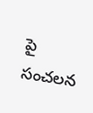పై సంచలన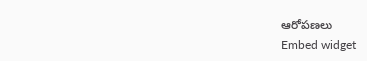ఆరోపణలు
Embed widget